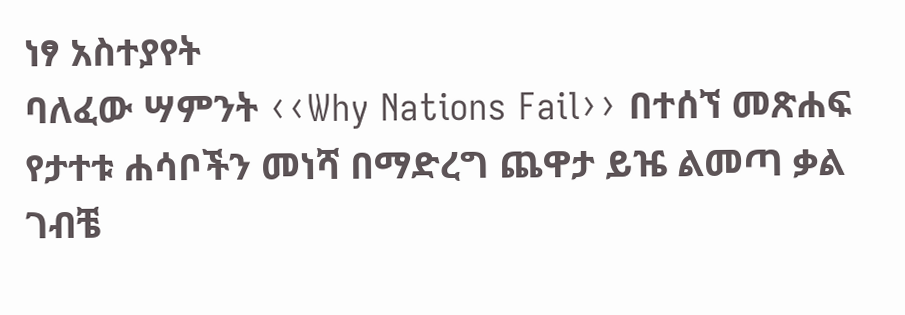ነፃ አስተያየት
ባለፈው ሣምንት ‹‹Why Nations Fail›› በተሰኘ መጽሐፍ የታተቱ ሐሳቦችን መነሻ በማድረግ ጨዋታ ይዤ ልመጣ ቃል ገብቼ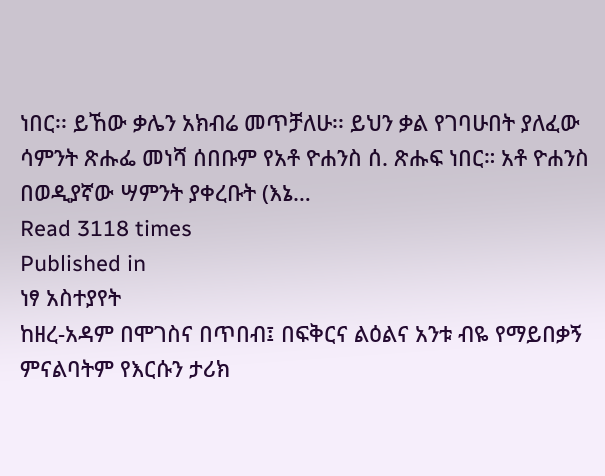ነበር፡፡ ይኸው ቃሌን አክብሬ መጥቻለሁ፡፡ ይህን ቃል የገባሁበት ያለፈው ሳምንት ጽሑፌ መነሻ ሰበቡም የአቶ ዮሐንስ ሰ. ጽሑፍ ነበር። አቶ ዮሐንስ በወዲያኛው ሣምንት ያቀረቡት (እኔ…
Read 3118 times
Published in
ነፃ አስተያየት
ከዘረ-አዳም በሞገስና በጥበብ፤ በፍቅርና ልዕልና አንቱ ብዬ የማይበቃኝ ምናልባትም የእርሱን ታሪክ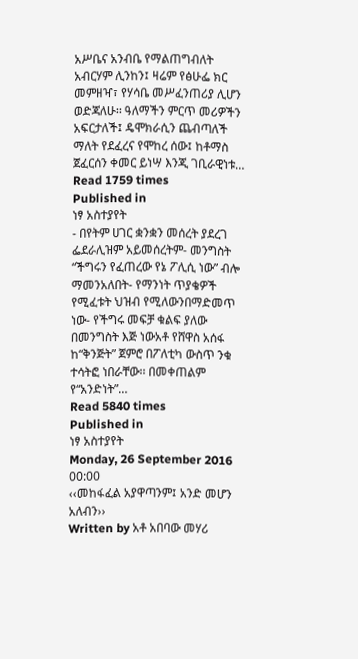አሥቤና አንብቤ የማልጠግብለት አብርሃም ሊንከን፤ ዛሬም የፅሁፌ ክር መምዘዣ፣ የሃሳቤ መሥፈንጠሪያ ሊሆን ወድጃለሁ፡፡ ዓለማችን ምርጥ መሪዎችን አፍርታለች፤ ዴሞክራሲን ጨብጣለች ማለት የደፈረና የሞከረ ሰው፤ ከቶማስ ጀፈርሰን ቀመር ይነሣ እንጂ ገቢራዊነቱ…
Read 1759 times
Published in
ነፃ አስተያየት
- በየትም ሀገር ቋንቋን መሰረት ያደረገ ፌደራሊዝም አይመሰረትም- መንግስት “ችግሩን የፈጠረው የኔ ፖሊሲ ነው” ብሎ ማመንአለበት- የማንነት ጥያቄዎች የሚፈቱት ህዝብ የሚለውንበማድመጥ ነው- የችግሩ መፍቻ ቁልፍ ያለው በመንግስት እጅ ነውአቶ የሸዋስ አሰፋ ከ“ቅንጅት” ጀምሮ በፖለቲካ ውስጥ ንቁ ተሳትፎ ነበራቸው፡፡ በመቀጠልም የ“አንድነት”…
Read 5840 times
Published in
ነፃ አስተያየት
Monday, 26 September 2016 00:00
‹‹መከፋፈል አያዋጣንም፤ አንድ መሆን አለብን››
Written by አቶ አበባው መሃሪ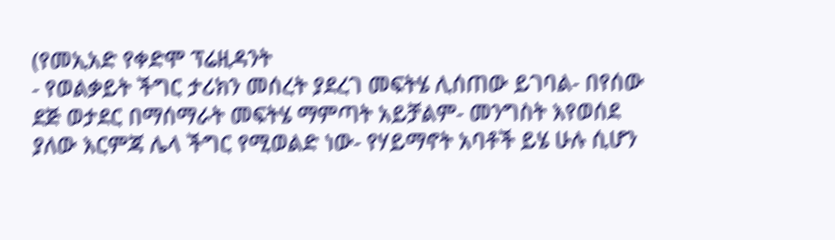(የመኢአድ የቀድሞ ፕሬዚዳንት
- የወልቃይት ችግር ታሪክን መሰረት ያደረገ መፍትሄ ሊሰጠው ይገባል- በየሰው ደጅ ወታደር በማሰማራት መፍትሄ ማምጣት አይቻልም- መንግስት እየወሰደ ያለው እርምጃ ሌላ ችግር የሚወልድ ነው- የሃይማኖት አባቶች ይሄ ሁሉ ሲሆን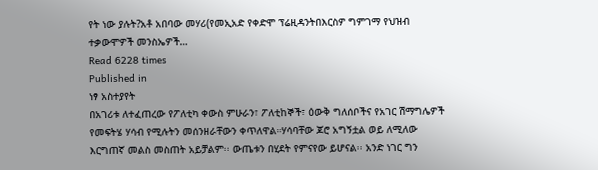የት ነው ያሉት?አቶ አበባው መሃሪ(የመኢአድ የቀድሞ ፕሬዚዳንትበእርስዎ ግምገማ የህዝብ ተቃውሞዎች መንስኤዎች…
Read 6228 times
Published in
ነፃ አስተያየት
በአገሪቱ ለተፈጠረው የፖለቲካ ቀውስ ምሁራን፣ ፖለቲከኞች፣ ዕውቅ ግለሰቦችና የአገር ሽማግሌዎች የመፍትሄ ሃሳብ የሚሉትን መሰንዘራቸውን ቀጥለዋል።ሃሳባቸው ጆሮ አግኝቷል ወይ ለሚለው እርግጠኛ መልስ መስጠት አይቻልም፡፡ ውጤቱን በሂደት የምናየው ይሆናል፡፡ አንድ ነገር ግን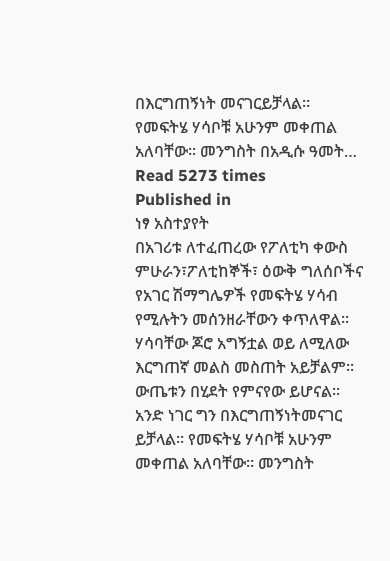በእርግጠኝነት መናገርይቻላል፡፡ የመፍትሄ ሃሳቦቹ አሁንም መቀጠል አለባቸው፡፡ መንግስት በአዲሱ ዓመት…
Read 5273 times
Published in
ነፃ አስተያየት
በአገሪቱ ለተፈጠረው የፖለቲካ ቀውስ ምሁራን፣ፖለቲከኞች፣ ዕውቅ ግለሰቦችና የአገር ሽማግሌዎች የመፍትሄ ሃሳብ የሚሉትን መሰንዘራቸውን ቀጥለዋል፡፡ ሃሳባቸው ጆሮ አግኝቷል ወይ ለሚለው እርግጠኛ መልስ መስጠት አይቻልም፡፡ ውጤቱን በሂደት የምናየው ይሆናል፡፡ አንድ ነገር ግን በእርግጠኝነትመናገር ይቻላል፡፡ የመፍትሄ ሃሳቦቹ አሁንም መቀጠል አለባቸው፡፡ መንግስት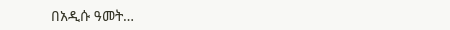በአዲሱ ዓመት…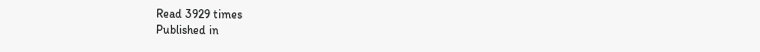Read 3929 times
Published in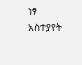ነፃ አስተያየት